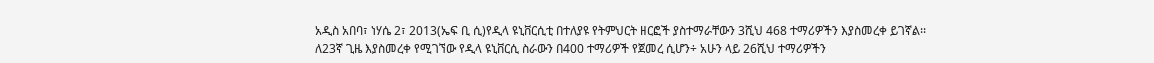አዲስ አበባ፣ ነሃሴ 2፣ 2013(ኤፍ ቢ ሲ)የዲላ ዩኒቨርሲቲ በተለያዩ የትምህርት ዘርፎች ያስተማራቸውን 3ሺህ 468 ተማሪዎችን እያስመረቀ ይገኛል፡፡
ለ23ኛ ጊዜ እያስመረቀ የሚገኘው የዲላ ዩኒቨርሲ ስራውን በ400 ተማሪዎች የጀመረ ሲሆን÷ አሁን ላይ 26ሺህ ተማሪዎችን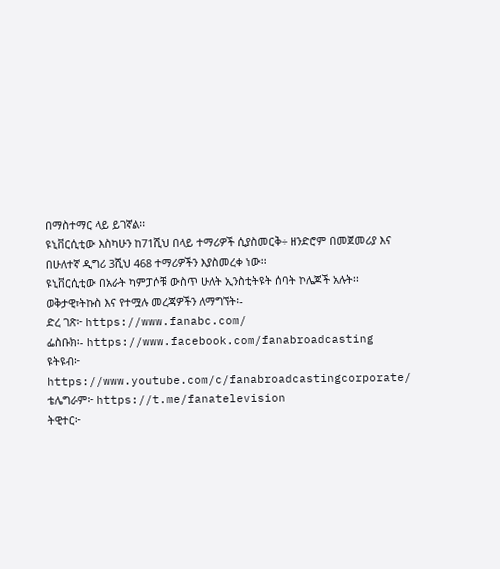በማስተማር ላይ ይገኛል፡፡
ዩኒቨርሲቲው እስካሁን ከ71ሺህ በላይ ተማሪዎች ሲያስመርቅ÷ ዘንድሮም በመጀመሪያ እና በሁለተኛ ዲግሪ 3ሺህ 468 ተማሪዎችን እያስመረቀ ነው፡፡
ዩኒቨርሲቲው በአራት ካምፓሶቹ ውስጥ ሁለት ኢንስቲትዩት ሰባት ኮሌጆች አሉት፡፡
ወቅታዊ፣ትኩስ እና የተሟሉ መረጃዎችን ለማግኘት፡-
ድረ ገጽ፦ https://www.fanabc.com/
ፌስቡክ፡- https://www.facebook.com/fanabroadcasting
ዩትዩብ፦ https://www.youtube.com/c/fanabroadcastingcorporate/
ቴሌግራም፦ https://t.me/fanatelevision
ትዊተር፦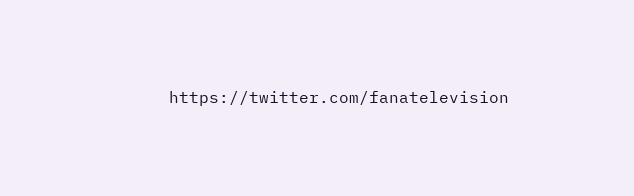https://twitter.com/fanatelevision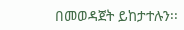በመወዳጀት ይከታተሉን፡፡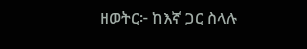ዘወትር፦ ከእኛ ጋር ስላሉ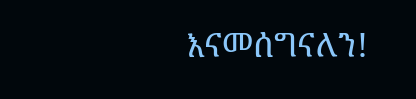እናመሰግናለን!